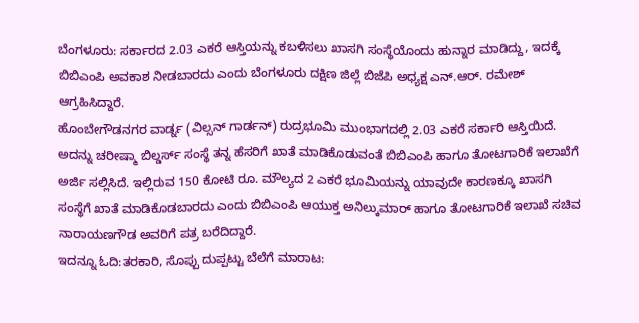ಬೆಂಗಳೂರು: ಸರ್ಕಾರದ 2.03 ಎಕರೆ ಆಸ್ತಿಯನ್ನು ಕಬಳಿಸಲು ಖಾಸಗಿ ಸಂಸ್ಥೆಯೊಂದು ಹುನ್ನಾರ ಮಾಡಿದ್ದು, ಇದಕ್ಕೆ ಬಿಬಿಎಂಪಿ ಅವಕಾಶ ನೀಡಬಾರದು ಎಂದು ಬೆಂಗಳೂರು ದಕ್ಷಿಣ ಜಿಲ್ಲೆ ಬಿಜೆಪಿ ಅಧ್ಯಕ್ಷ ಎನ್.ಆರ್. ರಮೇಶ್ ಆಗ್ರಹಿಸಿದ್ದಾರೆ.
ಹೊಂಬೇಗೌಡನಗರ ವಾರ್ಡ್ನ (ವಿಲ್ಸನ್ ಗಾರ್ಡನ್) ರುದ್ರಭೂಮಿ ಮುಂಭಾಗದಲ್ಲಿ 2.03 ಎಕರೆ ಸರ್ಕಾರಿ ಆಸ್ತಿಯಿದೆ. ಅದನ್ನು ಚರೀಷ್ಮಾ ಬಿಲ್ಡರ್ಸ್ ಸಂಸ್ಥೆ ತನ್ನ ಹೆಸರಿಗೆ ಖಾತೆ ಮಾಡಿಕೊಡುವಂತೆ ಬಿಬಿಎಂಪಿ ಹಾಗೂ ತೋಟಗಾರಿಕೆ ಇಲಾಖೆಗೆ ಅರ್ಜಿ ಸಲ್ಲಿಸಿದೆ. ಇಲ್ಲಿರುವ 150 ಕೋಟಿ ರೂ. ಮೌಲ್ಯದ 2 ಎಕರೆ ಭೂಮಿಯನ್ನು ಯಾವುದೇ ಕಾರಣಕ್ಕೂ ಖಾಸಗಿ ಸಂಸ್ಥೆಗೆ ಖಾತೆ ಮಾಡಿಕೊಡಬಾರದು ಎಂದು ಬಿಬಿಎಂಪಿ ಆಯುಕ್ತ ಅನಿಲ್ಕುಮಾರ್ ಹಾಗೂ ತೋಟಗಾರಿಕೆ ಇಲಾಖೆ ಸಚಿವ ನಾರಾಯಣಗೌಡ ಅವರಿಗೆ ಪತ್ರ ಬರೆದಿದ್ದಾರೆ.
ಇದನ್ನೂ ಓದಿ:ತರಕಾರಿ, ಸೊಪ್ಪು ದುಪ್ಪಟ್ಟು ಬೆಲೆಗೆ ಮಾರಾಟ: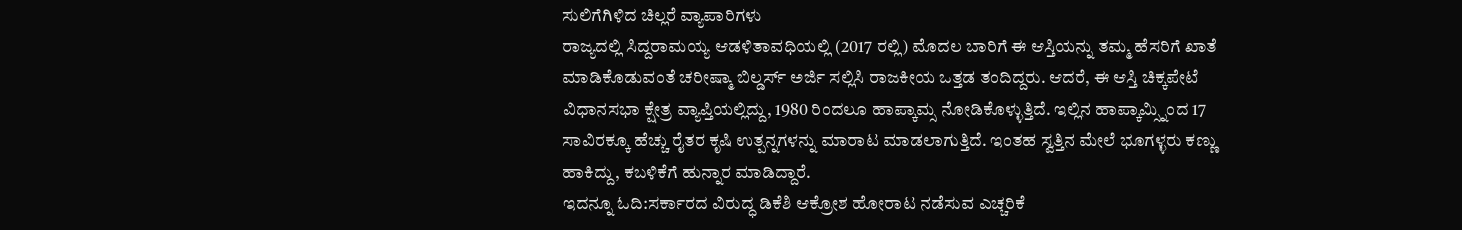ಸುಲಿಗೆಗಿಳಿದ ಚಿಲ್ಲರೆ ವ್ಯಾಪಾರಿಗಳು
ರಾಜ್ಯದಲ್ಲಿ ಸಿದ್ದರಾಮಯ್ಯ ಆಡಳಿತಾವಧಿಯಲ್ಲಿ (2017 ರಲ್ಲಿ) ಮೊದಲ ಬಾರಿಗೆ ಈ ಆಸ್ತಿಯನ್ನು ತಮ್ಮ ಹೆಸರಿಗೆ ಖಾತೆ ಮಾಡಿಕೊಡುವಂತೆ ಚರೀಷ್ಮಾ ಬಿಲ್ಡರ್ಸ್ ಅರ್ಜಿ ಸಲ್ಲಿಸಿ ರಾಜಕೀಯ ಒತ್ತಡ ತಂದಿದ್ದರು. ಆದರೆ, ಈ ಆಸ್ತಿ ಚಿಕ್ಕಪೇಟೆ ವಿಧಾನಸಭಾ ಕ್ಷೇತ್ರ ವ್ಯಾಪ್ತಿಯಲ್ಲಿದ್ದು, 1980 ರಿಂದಲೂ ಹಾಪ್ಕಾಮ್ಸ ನೋಡಿಕೊಳ್ಳುತ್ತಿದೆ. ಇಲ್ಲಿನ ಹಾಪ್ಕಾಮ್ಸ್ನಿಂದ 17 ಸಾವಿರಕ್ಕೂ ಹೆಚ್ಚು ರೈತರ ಕೃಷಿ ಉತ್ಪನ್ನಗಳನ್ನು ಮಾರಾಟ ಮಾಡಲಾಗುತ್ತಿದೆ. ಇಂತಹ ಸ್ವತ್ತಿನ ಮೇಲೆ ಭೂಗಳ್ಳರು ಕಣ್ಣು ಹಾಕಿದ್ದು, ಕಬಳಿಕೆಗೆ ಹುನ್ನಾರ ಮಾಡಿದ್ದಾರೆ.
ಇದನ್ನೂ ಓದಿ:ಸರ್ಕಾರದ ವಿರುದ್ಧ ಡಿಕೆಶಿ ಆಕ್ರೋಶ ಹೋರಾಟ ನಡೆಸುವ ಎಚ್ಚರಿಕೆ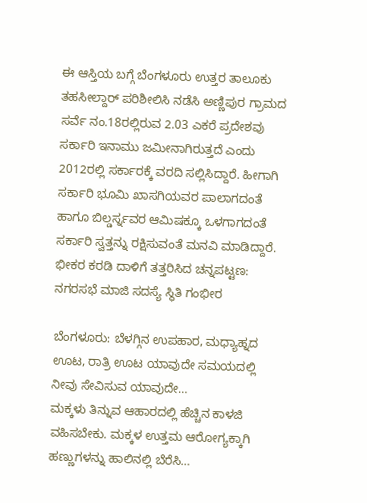ಈ ಆಸ್ತಿಯ ಬಗ್ಗೆ ಬೆಂಗಳೂರು ಉತ್ತರ ತಾಲೂಕು ತಹಸೀಲ್ದಾರ್ ಪರಿಶೀಲಿಸಿ ನಡೆಸಿ ಅಣ್ಣಿಪುರ ಗ್ರಾಮದ ಸರ್ವೆ ನಂ.18ರಲ್ಲಿರುವ 2.03 ಎಕರೆ ಪ್ರದೇಶವು ಸರ್ಕಾರಿ ಇನಾಮು ಜಮೀನಾಗಿರುತ್ತದೆ ಎಂದು 2012ರಲ್ಲಿ ಸರ್ಕಾರಕ್ಕೆ ವರದಿ ಸಲ್ಲಿಸಿದ್ದಾರೆ. ಹೀಗಾಗಿ ಸರ್ಕಾರಿ ಭೂಮಿ ಖಾಸಗಿಯವರ ಪಾಲಾಗದಂತೆ ಹಾಗೂ ಬಿಲ್ಡರ್ಸ್ನವರ ಆಮಿಷಕ್ಕೂ ಒಳಗಾಗದಂತೆ ಸರ್ಕಾರಿ ಸ್ವತ್ತನ್ನು ರಕ್ಷಿಸುವಂತೆ ಮನವಿ ಮಾಡಿದ್ದಾರೆ.
ಭೀಕರ ಕರಡಿ ದಾಳಿಗೆ ತತ್ತರಿಸಿದ ಚನ್ನಪಟ್ಟಣ: ನಗರಸಭೆ ಮಾಜಿ ಸದಸ್ಯೆ ಸ್ಥಿತಿ ಗಂಭೀರ

ಬೆಂಗಳೂರು: ಬೆಳಗ್ಗಿನ ಉಪಹಾರ, ಮಧ್ಯಾಹ್ನದ ಊಟ, ರಾತ್ರಿ ಊಟ ಯಾವುದೇ ಸಮಯದಲ್ಲಿ ನೀವು ಸೇವಿಸುವ ಯಾವುದೇ…
ಮಕ್ಕಳು ತಿನ್ನುವ ಆಹಾರದಲ್ಲಿ ಹೆಚ್ಚಿನ ಕಾಳಜಿ ವಹಿಸಬೇಕು. ಮಕ್ಕಳ ಉತ್ತಮ ಆರೋಗ್ಯಕ್ಕಾಗಿ ಹಣ್ಣುಗಳನ್ನು ಹಾಲಿನಲ್ಲಿ ಬೆರೆಸಿ…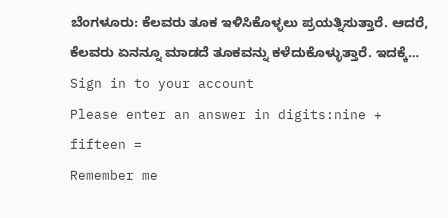ಬೆಂಗಳೂರು: ಕೆಲವರು ತೂಕ ಇಳಿಸಿಕೊಳ್ಳಲು ಪ್ರಯತ್ನಿಸುತ್ತಾರೆ. ಆದರೆ, ಕೆಲವರು ಏನನ್ನೂ ಮಾಡದೆ ತೂಕವನ್ನು ಕಳೆದುಕೊಳ್ಳುತ್ತಾರೆ. ಇದಕ್ಕೆ…
Sign in to your account
Please enter an answer in digits:nine + fifteen =
Remember me